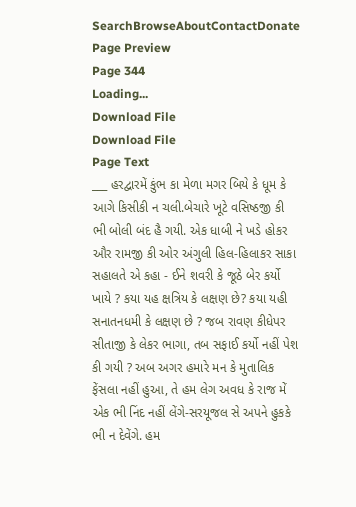SearchBrowseAboutContactDonate
Page Preview
Page 344
Loading...
Download File
Download File
Page Text
___ હરદ્વારમેં કુંભ કા મેળા મગર બિયે કે ધૂમ કે આગે કિસીકી ન ચલી.બેચારે ખૂટે વસિષ્ઠજી કી ભી બોલી બંદ હૈ ગયી. એક ધાબી ને ખડે હોકર ઔર રામજી કી ઓર અંગુલી હિલ-હિલાકર સાકા સહાલતે એ કહા - ઈને શવરી કે જૂઠે બેર કર્યો ખાયે ? કયા યહ ક્ષત્રિય કે લક્ષણ છે? કયા યહી સનાતનધમી કે લક્ષણ છે ? જબ રાવણ કીધેપર સીતાજી કે લેકર ભાગા, તબ સફાઈ કર્યો નહીં પેશ કી ગયી ? અબ અગર હમારે મન કે મુતાલિક ફેંસલા નહીં હુઆ, તે હમ લેગ અવધ કે રાજ મેં એક ભી નિંદ નહીં લેંગે-સરયૂજલ સે અપને હુકકે ભી ન દેવેંગે. હમ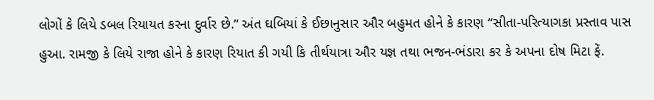લોગોં કે લિયે ડબલ રિયાયત કરના દુર્વાર છે.” અંત ઘબિયાં કે ઈછાનુસાર ઔર બહુમત હોને કે કારણ “સીતા-પરિત્યાગકા પ્રસ્તાવ પાસ હુઆ. રામજી કે લિયે રાજા હોને કે કારણ રિયાત કી ગયી કિ તીર્થયાત્રા ઔર યજ્ઞ તથા ભજન-ભંડારા કર કે અપના દોષ મિટા ફેં.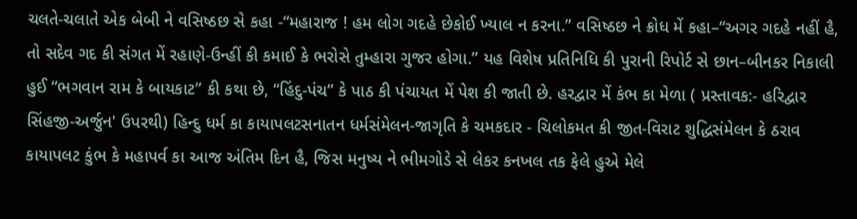ચલતે-ચલાતે એક બેબી ને વસિષ્ઠછ સે કહા -“મહારાજ ! હમ લોગ ગદહે છેકોઈ ખ્યાલ ન કરના.” વસિષ્ઠછ ને ક્રોધ મેં કહા–“અગર ગદહે નહીં હૈ, તો સદેવ ગદ કી સંગત મેં રહાણે-ઉન્હીં કી કમાઈ કે ભરોસે તુમ્હારા ગુજર હોગા.” યહ વિશેષ પ્રતિનિધિ કી પુરાની રિપોર્ટ સે છાન–બીનકર નિકાલી હુઈ “ભગવાન રામ કે બાયકાટ” કી કથા છે, “હિંદુ-પંચ” કે પાઠ કી પંચાયત મેં પેશ કી જાતી છે. હરદ્વાર મેં કંભ કા મેળા ( પ્રસ્તાવક:- હરિદ્વાર સિંહજી-અર્જુન' ઉપરથી) હિન્દુ ધર્મ કા કાયાપલટસનાતન ધર્મસંમેલન-જાગૃતિ કે ચમકદાર - ચિલોકમત કી જીત-વિરાટ શુદ્ધિસંમેલન કે ઠરાવ કાયાપલટ કુંભ કે મહાપર્વ કા આજ અંતિમ દિન હૈ, જિસ મનુષ્ય ને ભીમગોડે સે લેકર કનખલ તક ફેલે હુએ મેલે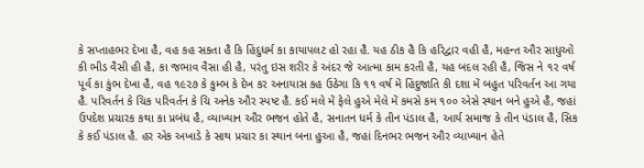કે સપ્તાહભર દેખા હૈ, વહ કહ સકતા હૈ કિ હિંદુધર્મ કા કાયાપલટ હો રહા હૈ. યહ ઠીક હૈ કિ હરિદ્વાર વહી હૈ, મહન્ત ઔર સાધુઓં કી ભીડ વૈસી હી હૈ, કા જભાવ વૈસા હી હૈ, પરંતુ ઇસ શરીર કે અંદર જે આત્મા કામ કરતી હૈ, યહ બદલ રહી હૈ, જિસ ને ૧૨ વર્ષ પૂર્વ કા કુંભ દેખા હૈ, વહ ૧૯૨૭ કે કુમ્ભ કે દેખ કર અનાયાસ કહ ઉઠેગા કિ ૧૧ વર્ષ મેં હિંદુજાતિ કી દશા મેં બહુત પરિવર્તન આ ગયા હૈ. પરિવર્તન કે ચિક પરિવર્તન કે ચિ અનેક ઔર સ્પષ્ટ હૈ. કઈ મલે મેં ફેલે હુએ મેલે મેં કમસે કમ ૧૦૦ એસે સ્થાન બને હુએ હૈં, જહાં ઉપદેશ પ્રચારક કથા કા પ્રબંધ હૈ, વ્યાખ્યાન ઔર ભજન હોતે હૈ, સનાતન ધર્મ કે તીન પંડાલ હૈ, આર્ય સમાજ કે તીન પંડાલ હૈ, સિક કે કઈ પંડાલ હૈ. હર એક અખાડે કે સાથ પ્રચાર કા સ્થાન બના હુઆ હૈ, જહાં દિનભર ભજન ઔર વ્યાખ્યાન હેતે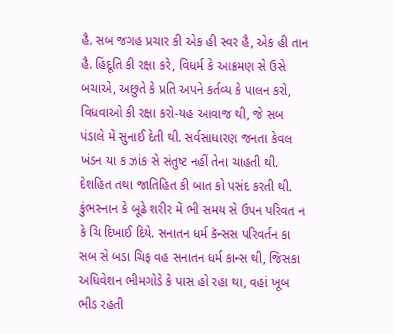હૈ. સબ જગહ પ્રચાર કી એક હી સ્વર હૈ, એક હી તાન હૈ. હિંદૂતિ કી રક્ષા કરે, વિધર્મ કે આક્રમણ સે ઉસે બચાએ, અછુતે કે પ્રતિ અપને કર્તવ્ય કે પાલન કરો, વિધવાઓ કી રક્ષા કરો-યહ આવાજ થી, જે સબ પંડાલે મેં સુનાઈ દેતી થી. સર્વસાધારણ જનતા કેવલ ખંડન યા ક ઝાંક સે સંતુષ્ટ નહીં તેના ચાહતી થી. દેશહિત તથા જાતિહિત કી બાત કો પસંદ કરતી થી. કુંભસ્નાન કે બૂઢે શરીર મેં ભી સમય સે ઉપન પરિવત ન કે ચિ દિખાઈ દિયે. સનાતન ધર્મ કૅન્સસ પરિવર્તન કા સબ સે બડા ચિફ વહ સનાતન ધર્મ કાન્સ થી, જિસકા અધિવેશન ભીમગોડે કે પાસ હો રહા થા, વહાં ખૂબ ભીડ રહતી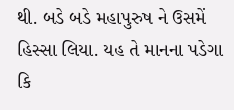થી. બડે બડે મહાપુરુષ ને ઉસમેં હિસ્સા લિયા. યહ તે માનના પડેગા કિ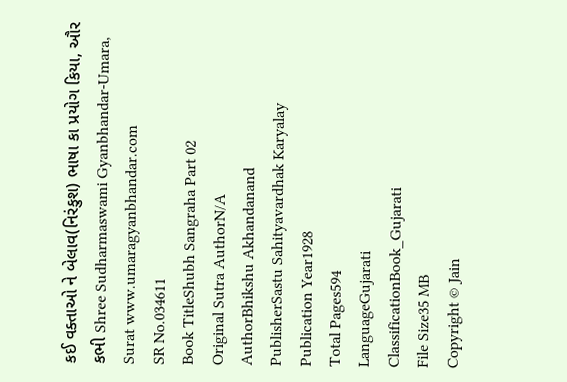કઈ વક્તાઓ ને બેલાવ(નિરંકુશ) ભાષા કા પ્રયોગ કિયા, ઔર કભી Shree Sudharmaswami Gyanbhandar-Umara, Surat www.umaragyanbhandar.com
SR No.034611
Book TitleShubh Sangraha Part 02
Original Sutra AuthorN/A
AuthorBhikshu Akhandanand
PublisherSastu Sahityavardhak Karyalay
Publication Year1928
Total Pages594
LanguageGujarati
ClassificationBook_Gujarati
File Size35 MB
Copyright © Jain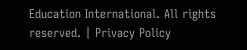Education International. All rights reserved. | Privacy Policy